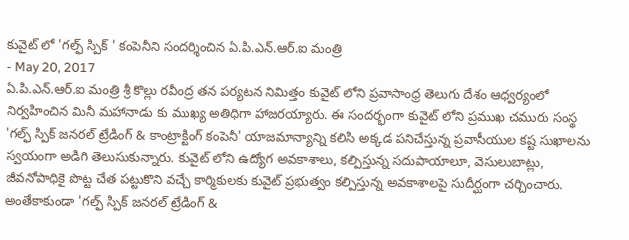కువైట్ లో 'గల్ఫ్ స్పిక్ ' కంపెనీని సందర్శించిన ఏ.పి.ఎన్.ఆర్.ఐ మంత్రి
- May 20, 2017
ఏ.పి.ఎన్.ఆర్.ఐ మంత్రి శ్రీ కొల్లు రవీంద్ర తన పర్యటన నిమిత్తం కువైట్ లోని ప్రవాసాంధ్ర తెలుగు దేశం ఆధ్వర్యంలో నిర్వహించిన మినీ మహానాడు కు ముఖ్య అతిధిగా హాజరయ్యారు. ఈ సందర్భంగా కువైట్ లోని ప్రముఖ చమురు సంస్థ 'గల్ఫ్ స్పిక్ జనరల్ ట్రేడింగ్ & కాంట్రాక్టింగ్ కంపెనీ' యాజమాన్యాన్ని కలిసి అక్కడ పనిచేస్తున్న ప్రవాసీయుల కష్ట సుఖాలను స్వయంగా అడిగి తెలుసుకున్నారు. కువైట్ లోని ఉద్యోగ అవకాశాలు, కల్పిస్తున్న సదుపాయాలూ, వెసులుబాట్లు, జీవనోపాధికై పొట్ట చేత పట్టుకొని వచ్చే కార్మికులకు కువైట్ ప్రభుత్వం కల్పిస్తున్న అవకాశాలపై సుదీర్ఘంగా చర్చించారు. అంతేకాకుండా 'గల్ఫ్ స్పిక్ జనరల్ ట్రేడింగ్ &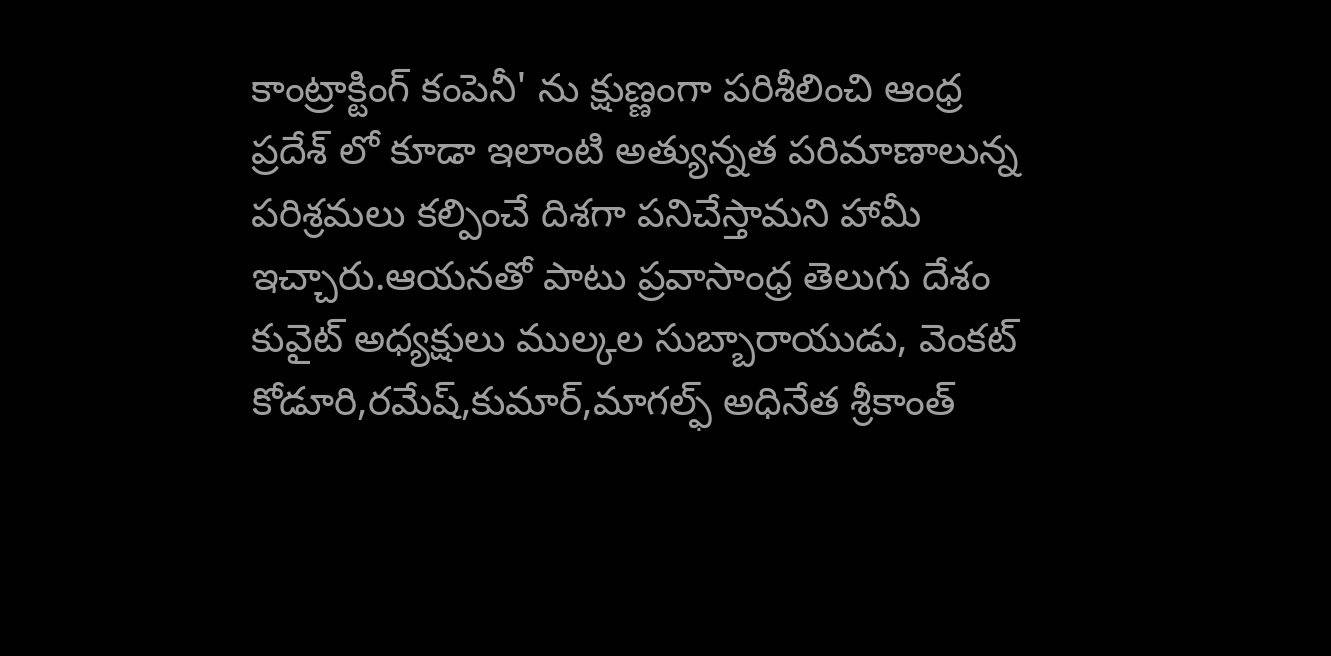కాంట్రాక్టింగ్ కంపెనీ' ను క్షుణ్ణంగా పరిశీలించి ఆంధ్ర ప్రదేశ్ లో కూడా ఇలాంటి అత్యున్నత పరిమాణాలున్న పరిశ్రమలు కల్పించే దిశగా పనిచేస్తామని హామీ ఇచ్చారు.ఆయనతో పాటు ప్రవాసాంధ్ర తెలుగు దేశం కువైట్ అధ్యక్షులు ముల్కల సుబ్బారాయుడు, వెంకట్ కోడూరి,రమేష్,కుమార్,మాగల్ఫ్ అధినేత శ్రీకాంత్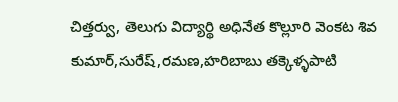చిత్తర్వు, తెలుగు విద్యార్థి అధినేత కొల్లూరి వెంకట శివ కుమార్,సురేష్,రమణ,హరిబాబు తక్కెళ్ళపాటి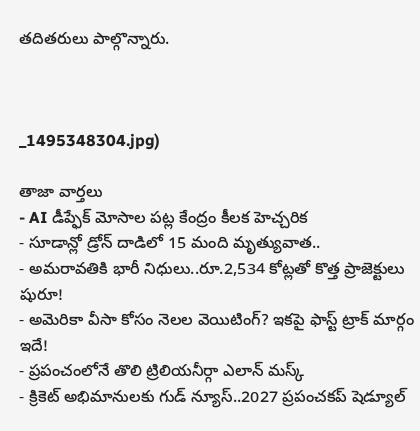తదితరులు పాల్గొన్నారు.



_1495348304.jpg)

తాజా వార్తలు
- AI డీప్ఫేక్ మోసాల పట్ల కేంద్రం కీలక హెచ్చరిక
- సూడాన్లో డ్రోన్ దాడిలో 15 మంది మృత్యువాత..
- అమరావతికి భారీ నిధులు..రూ.2,534 కోట్లతో కొత్త ప్రాజెక్టులు షురూ!
- అమెరికా వీసా కోసం నెలల వెయిటింగ్? ఇకపై ఫాస్ట్ ట్రాక్ మార్గం ఇదే!
- ప్రపంచంలోనే తొలి ట్రిలియనీర్గా ఎలాన్ మస్క్
- క్రికెట్ అభిమానులకు గుడ్ న్యూస్..2027 ప్రపంచకప్ షెడ్యూల్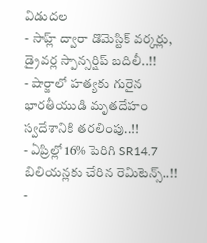విడుదల
- సాహ్ల్ ద్వారా డొమెస్టిక్ వర్కర్లు, డ్రైవర్ల స్పాన్సర్షిప్ బదిలీ..!!
- షార్జాలో హత్యకు గురైన భారతీయుడి మృతదేహం స్వదేశానికి తరలింపు..!!
- ఏప్రిల్లో 16% పెరిగి SR14.7 బిలియన్లకు చేరిన రెమిటెన్స్..!!
-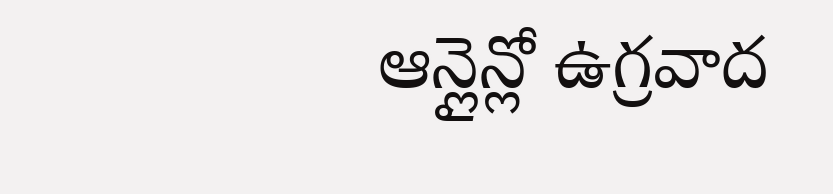ఆన్లైన్లో ఉగ్రవాద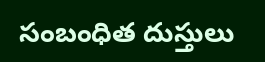సంబంధిత దుస్తులు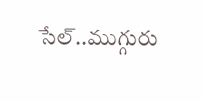సేల్..ముగ్గురు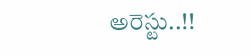అరెస్టు..!!